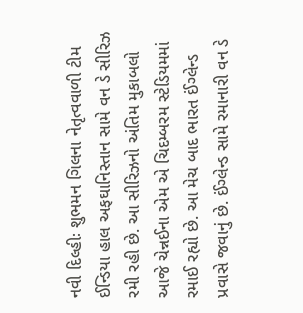નવી દિલ્હીઃ શુભમન ગિલના નેતૃત્વવાળી ટીમ ઈન્ડિયા હાલ અફઘાનિસ્તાન સામે વન ડે સીરિઝ રમી રહી છે. આ સીરિઝનો અંતિમ મુકાબલો આજે ચેન્નઈના એમ એ ચિદમ્બરમ સ્ટેડિયમમાં રમાઈ રહ્યો છે. આ મેચ બાદ ભારત ઈંગ્લેન્ડ પ્રવાસે જવાનું છે. ઈંગ્લેન્ડ સામે રમાનારી વન ડે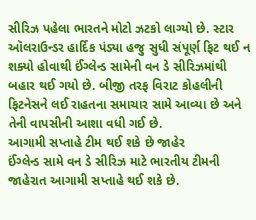સીરિઝ પહેલા ભારતને મોટો ઝટકો લાગ્યો છે. સ્ટાર ઑલરાઉન્ડર હાર્દિક પંડ્યા હજુ સુધી સંપૂર્ણ ફિટ થઈ ન શક્યો હોવાથી ઈંગ્લેન્ડ સામેની વન ડે સીરિઝમાંથી બહાર થઈ ગયો છે. બીજી તરફ વિરાટ કોહલીની ફિટનેસને લઈ રાહતના સમાચાર સામે આવ્યા છે અને તેની વાપસીની આશા વધી ગઈ છે.
આગામી સપ્તાહે ટીમ થઈ શકે છે જાહેર
ઈંગ્લેન્ડ સામે વન ડે સીરિઝ માટે ભારતીય ટીમની જાહેરાત આગામી સપ્તાહે થઈ શકે છે.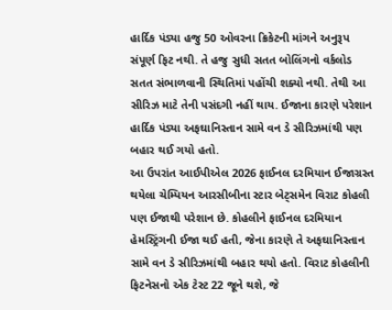હાર્દિક પંડ્યા હજુ 50 ઓવરના ક્રિકેટની માંગને અનુરૂપ સંપૂર્ણ ફિટ નથી. તે હજુ સુધી સતત બોલિંગનો વર્કલોડ સતત સંભાળવાની સ્થિતિમાં પહોંચી શક્યો નથી. તેથી આ સીરિઝ માટે તેની પસંદગી નહીં થાય. ઈજાના કારણે પરેશાન હાર્દિક પંડ્યા અફઘાનિસ્તાન સામે વન ડે સીરિઝમાંથી પણ બહાર થઈ ગયો હતો.
આ ઉપરાંત આઈપીએલ 2026 ફાઈનલ દરમિયાન ઈજાગ્રસ્ત થયેલા ચેમ્પિયન આરસીબીના સ્ટાર બેટ્સમેન વિરાટ કોહલી પણ ઈજાથી પરેશાન છે. કોહલીને ફાઈનલ દરમિયાન હેમસ્ટ્રિંગની ઈજા થઈ હતી, જેના કારણે તે અફઘાનિસ્તાન સામે વન ડે સીરિઝમાંથી બહાર થયો હતો. વિરાટ કોહલીની ફિટનેસનો એક ટેસ્ટ 22 જૂને થશે, જે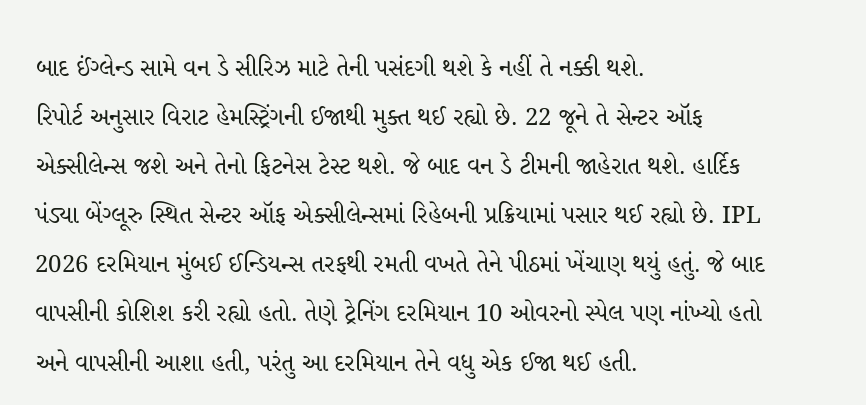બાદ ઈંગ્લેન્ડ સામે વન ડે સીરિઝ માટે તેની પસંદગી થશે કે નહીં તે નક્કી થશે.
રિપોર્ટ અનુસાર વિરાટ હેમસ્ટ્રિંગની ઈજાથી મુક્ત થઈ રહ્યો છે. 22 જૂને તે સેન્ટર ઑફ એક્સીલેન્સ જશે અને તેનો ફિટનેસ ટેસ્ટ થશે. જે બાદ વન ડે ટીમની જાહેરાત થશે. હાર્દિક પંડ્યા બેંગ્લૂરુ સ્થિત સેન્ટર ઑફ એક્સીલેન્સમાં રિહેબની પ્રક્રિયામાં પસાર થઈ રહ્યો છે. IPL 2026 દરમિયાન મુંબઈ ઈન્ડિયન્સ તરફથી રમતી વખતે તેને પીઠમાં ખેંચાણ થયું હતું. જે બાદ વાપસીની કોશિશ કરી રહ્યો હતો. તેણે ટ્રેનિંગ દરમિયાન 10 ઓવરનો સ્પેલ પણ નાંખ્યો હતો અને વાપસીની આશા હતી, પરંતુ આ દરમિયાન તેને વધુ એક ઈજા થઈ હતી.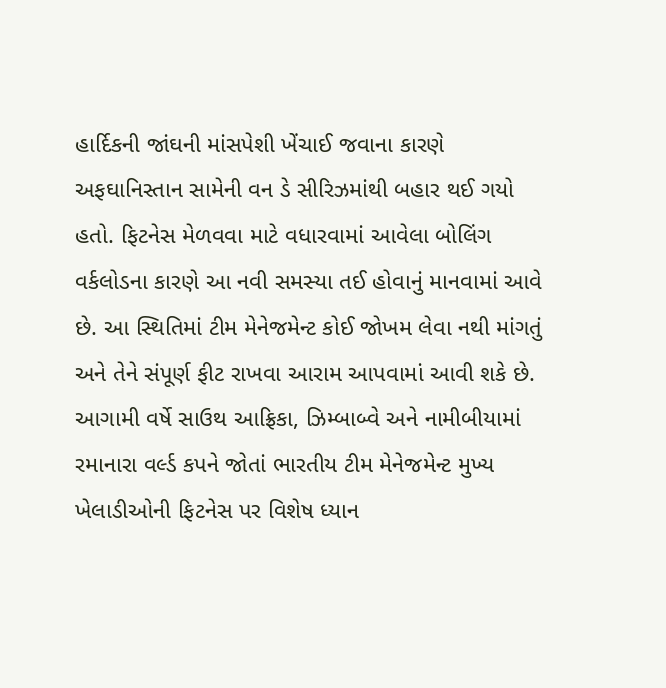હાર્દિકની જાંઘની માંસપેશી ખેંચાઈ જવાના કારણે અફઘાનિસ્તાન સામેની વન ડે સીરિઝમાંથી બહાર થઈ ગયો હતો. ફિટનેસ મેળવવા માટે વધારવામાં આવેલા બોલિંગ વર્કલોડના કારણે આ નવી સમસ્યા તઈ હોવાનું માનવામાં આવે છે. આ સ્થિતિમાં ટીમ મેનેજમેન્ટ કોઈ જોખમ લેવા નથી માંગતું અને તેને સંપૂર્ણ ફીટ રાખવા આરામ આપવામાં આવી શકે છે.
આગામી વર્ષે સાઉથ આફ્રિકા, ઝિમ્બાબ્વે અને નામીબીયામાં રમાનારા વર્લ્ડ કપને જોતાં ભારતીય ટીમ મેનેજમેન્ટ મુખ્ય ખેલાડીઓની ફિટનેસ પર વિશેષ ધ્યાન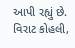આપી રહ્યું છે. વિરાટ કોહલી,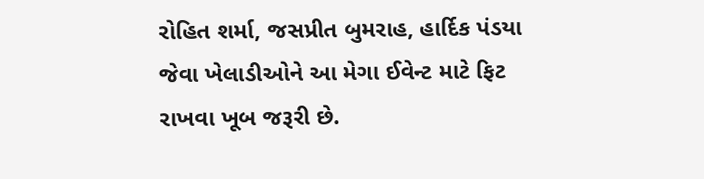રોહિત શર્મા, જસપ્રીત બુમરાહ, હાર્દિક પંડયા જેવા ખેલાડીઓને આ મેગા ઈવેન્ટ માટે ફિટ રાખવા ખૂબ જરૂરી છે.